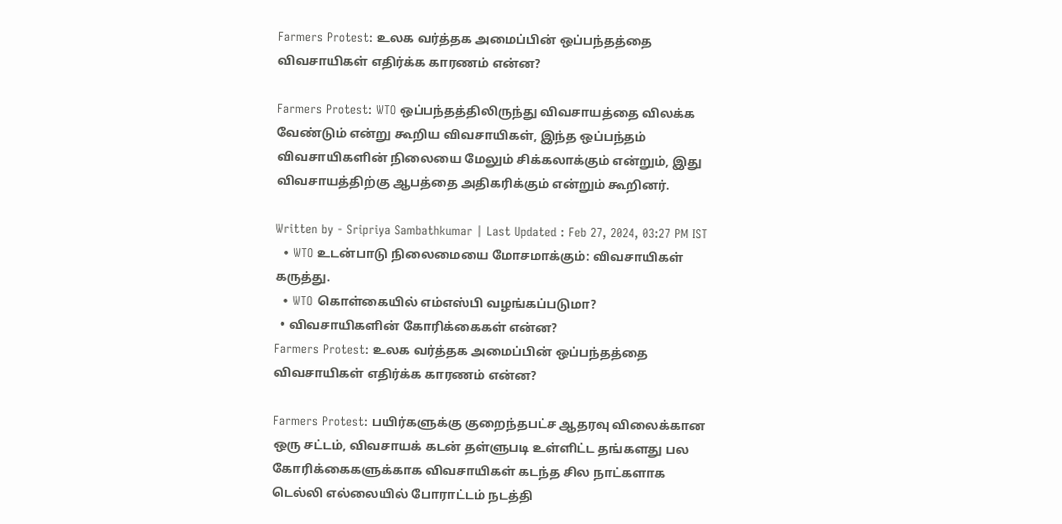Farmers Protest: உலக வர்த்தக அமைப்பின் ஒப்பந்தத்தை விவசாயிகள் எதிர்க்க காரணம் என்ன?

Farmers Protest: WTO ஒப்பந்தத்திலிருந்து விவசாயத்தை விலக்க வேண்டும் என்று கூறிய விவசாயிகள், இந்த ஒப்பந்தம் விவசாயிகளின் நிலையை மேலும் சிக்கலாக்கும் என்றும், இது விவசாயத்திற்கு ஆபத்தை அதிகரிக்கும் என்றும் கூறினர்.

Written by - Sripriya Sambathkumar | Last Updated : Feb 27, 2024, 03:27 PM IST
  • WTO உடன்பாடு நிலைமையை மோசமாக்கும்: விவசாயிகள் கருத்து.
  • WTO கொள்கையில் எம்எஸ்பி வழங்கப்படுமா?
  • விவசாயிகளின் கோரிக்கைகள் என்ன?
Farmers Protest: உலக வர்த்தக அமைப்பின் ஒப்பந்தத்தை விவசாயிகள் எதிர்க்க காரணம் என்ன?

Farmers Protest: பயிர்களுக்கு குறைந்தபட்ச ஆதரவு விலைக்கான ஒரு சட்டம், விவசாயக் கடன் தள்ளுபடி உள்ளிட்ட தங்களது பல கோரிக்கைகளுக்காக விவசாயிகள் கடந்த சில நாட்களாக டெல்லி எல்லையில் போராட்டம் நடத்தி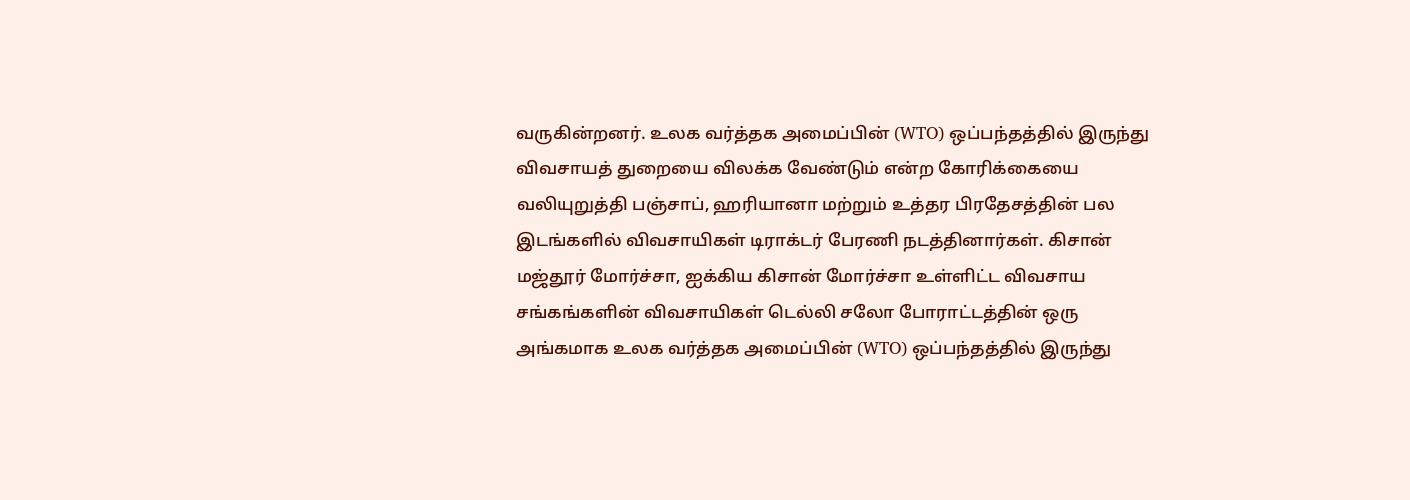வருகின்றனர். உலக வர்த்தக அமைப்பின் (WTO) ஒப்பந்தத்தில் இருந்து விவசாயத் துறையை விலக்க வேண்டும் என்ற கோரிக்கையை வலியுறுத்தி பஞ்சாப், ஹரியானா மற்றும் உத்தர பிரதேசத்தின் பல இடங்களில் விவசாயிகள் டிராக்டர் பேரணி நடத்தினார்கள். கிசான் மஜ்தூர் மோர்ச்சா, ஐக்கிய கிசான் மோர்ச்சா உள்ளிட்ட விவசாய சங்கங்களின் விவசாயிகள் டெல்லி சலோ போராட்டத்தின் ஒரு அங்கமாக உலக வர்த்தக அமைப்பின் (WTO) ஒப்பந்தத்தில் இருந்து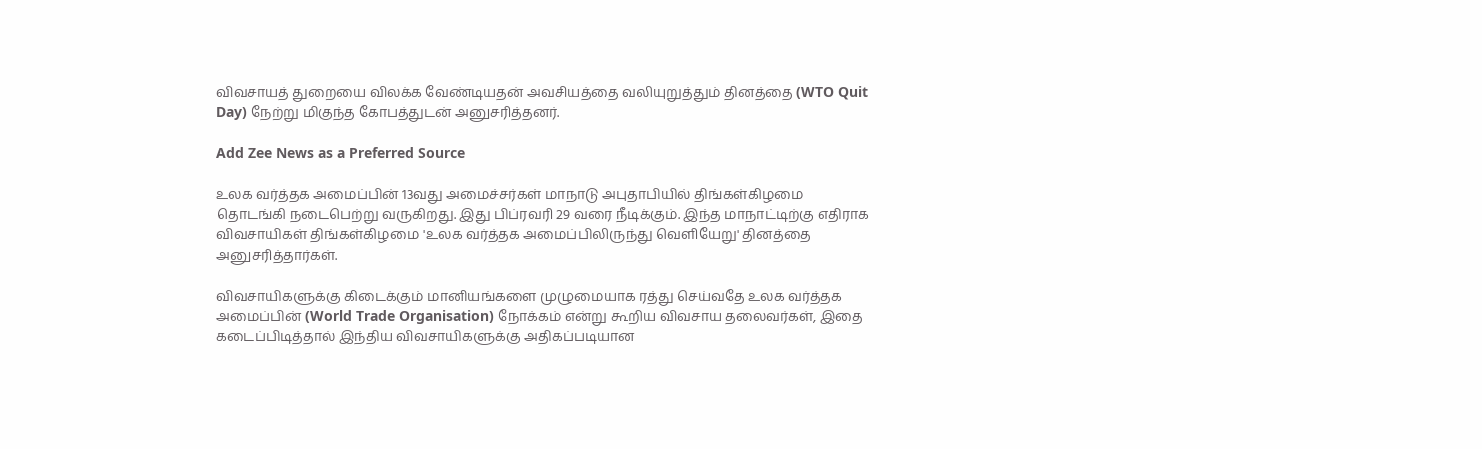விவசாயத் துறையை விலக்க வேண்டியதன் அவசியத்தை வலியுறுத்தும் தினத்தை (WTO Quit Day) நேற்று மிகுந்த கோபத்துடன் அனுசரித்தனர்.

Add Zee News as a Preferred Source

உலக வர்த்தக அமைப்பின் 13வது அமைச்சர்கள் மாநாடு அபுதாபியில் திங்கள்கிழமை தொடங்கி நடைபெற்று வருகிறது. இது பிப்ரவரி 29 வரை நீடிக்கும். இந்த மாநாட்டிற்கு எதிராக விவசாயிகள் திங்கள்கிழமை 'உலக வர்த்தக அமைப்பிலிருந்து வெளியேறு' தினத்தை அனுசரித்தார்கள்.

விவசாயிகளுக்கு கிடைக்கும் மானியங்களை முழுமையாக ரத்து செய்வதே உலக வர்த்தக அமைப்பின் (World Trade Organisation) நோக்கம் என்று கூறிய விவசாய தலைவர்கள், இதை கடைப்பிடித்தால் இந்திய விவசாயிகளுக்கு அதிகப்படியான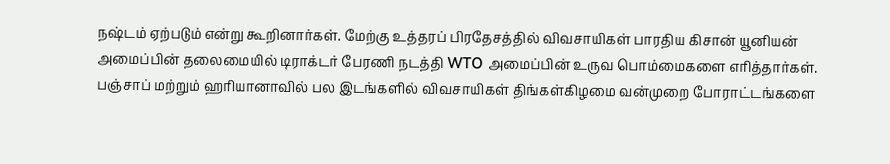நஷ்டம் ஏற்படும் என்று கூறினார்கள். மேற்கு உத்தரப் பிரதேசத்தில் விவசாயிகள் பாரதிய கிசான் யூனியன் அமைப்பின் தலைமையில் டிராக்டர் பேரணி நடத்தி WTO அமைப்பின் உருவ பொம்மைகளை எரித்தார்கள். பஞ்சாப் மற்றும் ஹரியானாவில் பல இடங்களில் விவசாயிகள் திங்கள்கிழமை வன்முறை போராட்டங்களை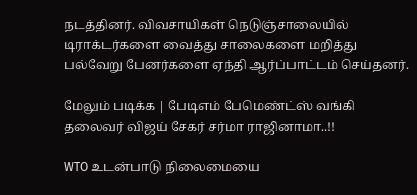நடத்தினர். விவசாயிகள் நெடுஞ்சாலையில் டிராக்டர்களை வைத்து சாலைகளை மறித்து பல்வேறு பேனர்களை ஏந்தி ஆர்ப்பாட்டம் செய்தனர்.

மேலும் படிக்க | பேடிஎம் பேமெண்ட்ஸ் வங்கி தலைவர் விஜய் சேகர் சர்மா ராஜினாமா..!!

WTO உடன்பாடு நிலைமையை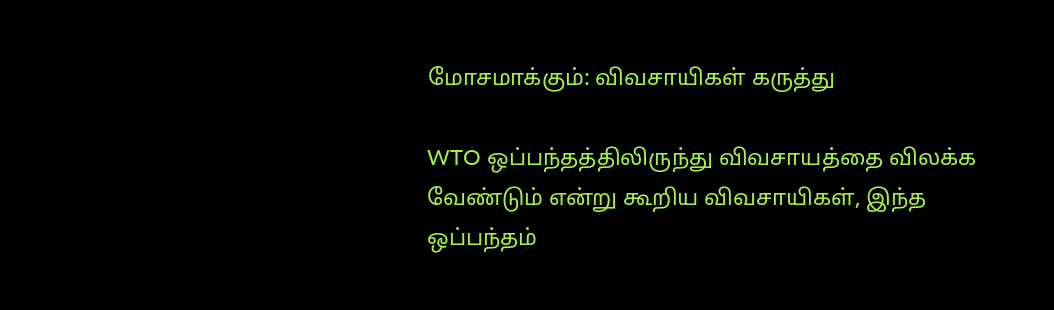மோசமாக்கும்: விவசாயிகள் கருத்து

WTO ஒப்பந்தத்திலிருந்து விவசாயத்தை விலக்க வேண்டும் என்று கூறிய விவசாயிகள், இந்த ஒப்பந்தம்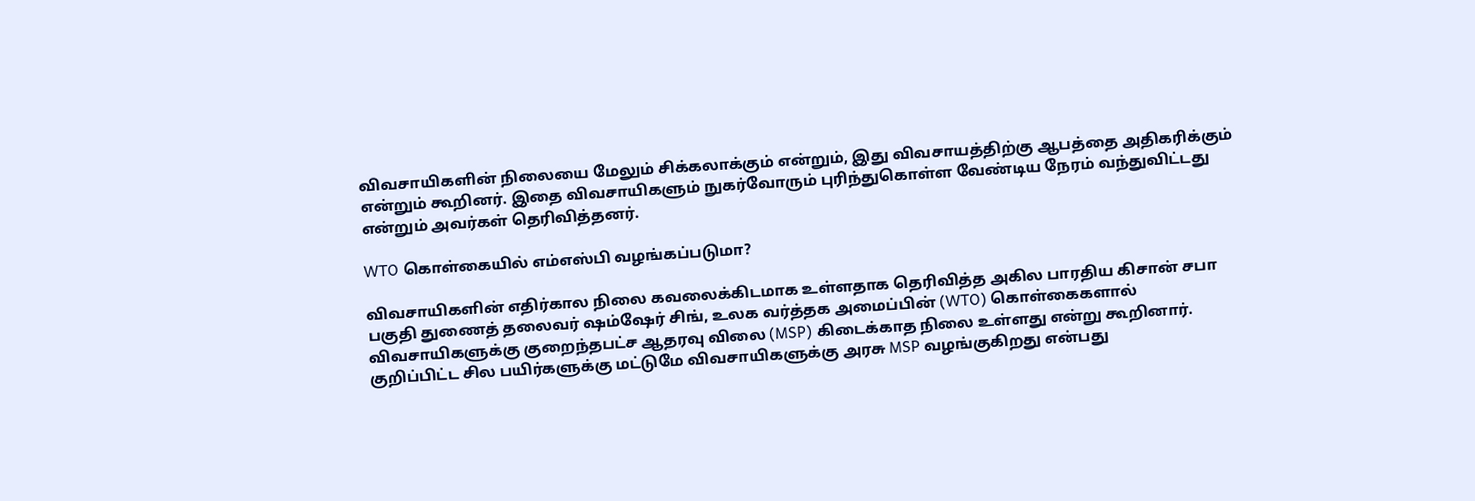விவசாயிகளின் நிலையை மேலும் சிக்கலாக்கும் என்றும், இது விவசாயத்திற்கு ஆபத்தை அதிகரிக்கும் என்றும் கூறினர். இதை விவசாயிகளும் நுகர்வோரும் புரிந்துகொள்ள வேண்டிய நேரம் வந்துவிட்டது என்றும் அவர்கள் தெரிவித்தனர்.

WTO கொள்கையில் எம்எஸ்பி வழங்கப்படுமா?

விவசாயிகளின் எதிர்கால நிலை கவலைக்கிடமாக உள்ளதாக தெரிவித்த அகில பாரதிய கிசான் சபா பகுதி துணைத் தலைவர் ஷம்ஷேர் சிங், உலக வர்த்தக அமைப்பின் (WTO) கொள்கைகளால் விவசாயிகளுக்கு குறைந்தபட்ச ஆதரவு விலை (MSP) கிடைக்காத நிலை உள்ளது என்று கூறினார். குறிப்பிட்ட சில பயிர்களுக்கு மட்டுமே விவசாயிகளுக்கு அரசு MSP வழங்குகிறது என்பது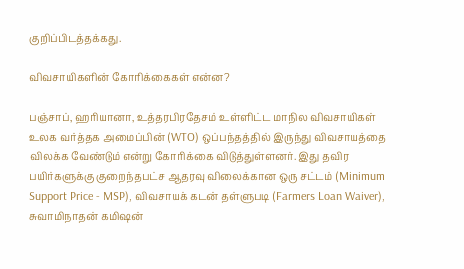குறிப்பிடத்தக்கது.

விவசாயிகளின் கோரிக்கைகள் என்ன?

பஞ்சாப், ஹரியானா, உத்தரபிரதேசம் உள்ளிட்ட மாநில விவசாயிகள் உலக வர்த்தக அமைப்பின் (WTO) ஒப்பந்தத்தில் இருந்து விவசாயத்தை விலக்க வேண்டும் என்று கோரிக்கை விடுத்துள்ளனர். இது தவிர பயிர்களுக்கு குறைந்தபட்ச ஆதரவு விலைக்கான ஒரு சட்டம் (Minimum Support Price - MSP), விவசாயக் கடன் தள்ளுபடி (Farmers Loan Waiver), சுவாமிநாதன் கமிஷன்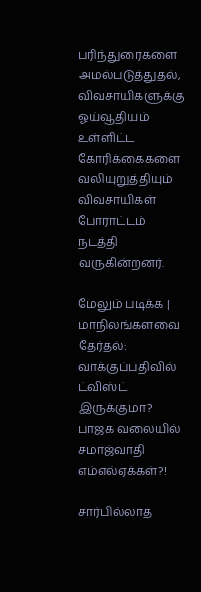பரிந்துரைகளை அமல்படுத்துதல், விவசாயிகளுக்கு ஓய்வூதியம் உள்ளிட்ட கோரிக்கைகளை வலியுறுத்தியும் விவசாயிகள் போராட்டம் நடத்தி வருகின்றனர்.

மேலும் படிக்க | மாநிலங்களவை தேர்தல்: வாக்குப்பதிவில் ட்விஸ்ட் இருக்குமா? பாஜக வலையில் சமாஜ்வாதி எம்எல்ஏக்கள்?!

சார்பில்லாத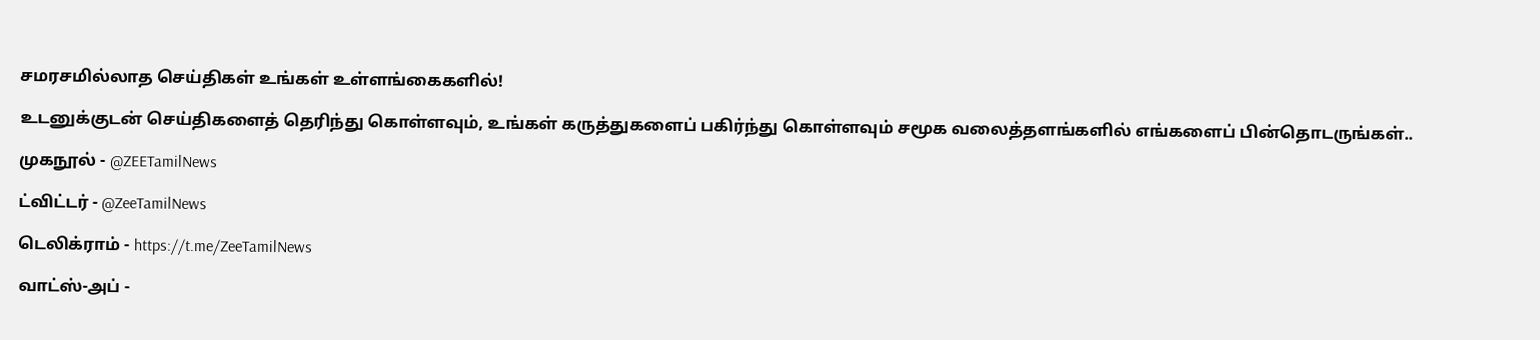சமரசமில்லாத செய்திகள் உங்கள் உள்ளங்கைகளில்!

உடனுக்குடன் செய்திகளைத் தெரிந்து கொள்ளவும், உங்கள் கருத்துகளைப் பகிர்ந்து கொள்ளவும் சமூக வலைத்தளங்களில் எங்களைப் பின்தொடருங்கள்..

முகநூல் - @ZEETamilNews

ட்விட்டர் - @ZeeTamilNews

டெலிக்ராம் - https://t.me/ZeeTamilNews

வாட்ஸ்-அப் -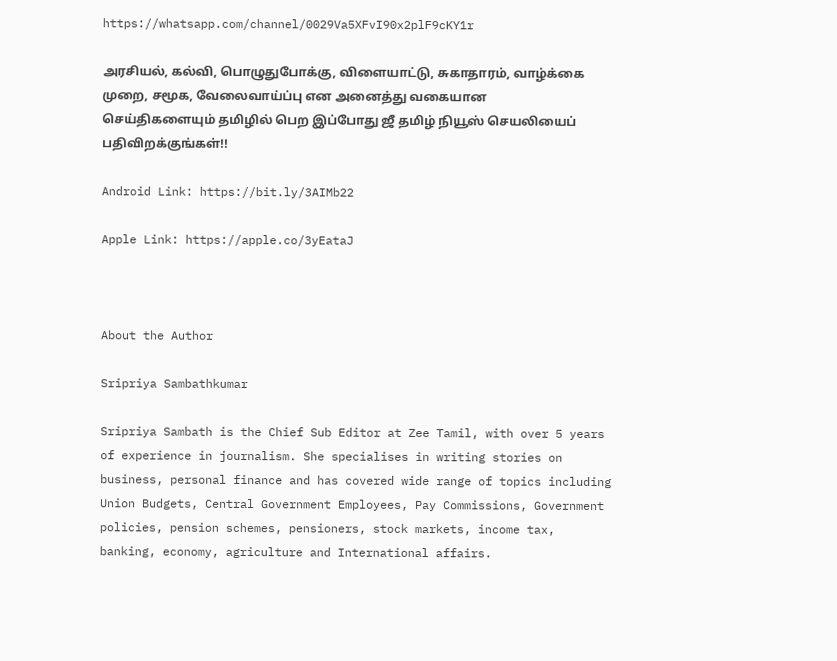https://whatsapp.com/channel/0029Va5XFvI90x2plF9cKY1r

அரசியல், கல்வி, பொழுதுபோக்கு, விளையாட்டு, சுகாதாரம், வாழ்க்கை முறை, சமூக, வேலைவாய்ப்பு என அனைத்து வகையான செய்திகளையும் தமிழில் பெற இப்போது ஜீ தமிழ் நியூஸ் செயலியைப் பதிவிறக்குங்கள்!!

Android Link: https://bit.ly/3AIMb22

Apple Link: https://apple.co/3yEataJ



About the Author

Sripriya Sambathkumar

Sripriya Sambath is the Chief Sub Editor at Zee Tamil, with over 5 years of experience in journalism. She specialises in writing stories on business, personal finance and has covered wide range of topics including Union Budgets, Central Government Employees, Pay Commissions, Government policies, pension schemes, pensioners, stock markets, income tax, banking, economy, agriculture and International affairs.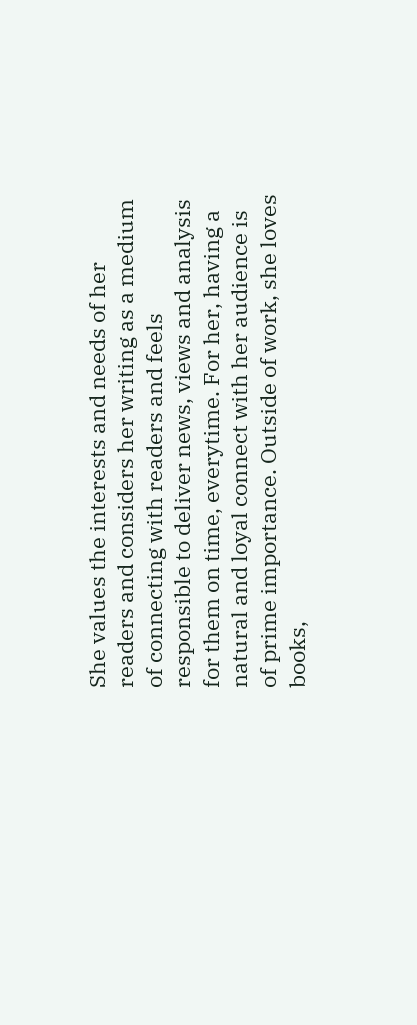She values the interests and needs of her readers and considers her writing as a medium of connecting with readers and feels responsible to deliver news, views and analysis for them on time, everytime. For her, having a natural and loyal connect with her audience is of prime importance. Outside of work, she loves books,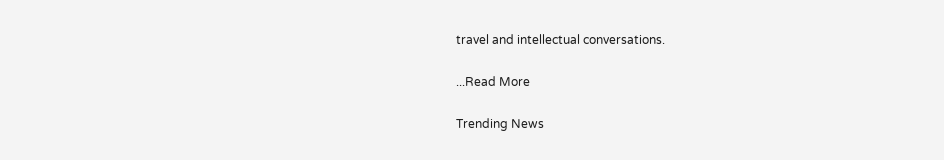travel and intellectual conversations.

...Read More

Trending News